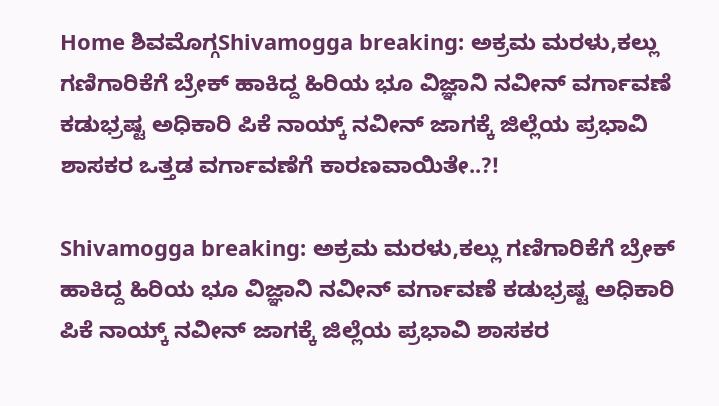Home ಶಿವಮೊಗ್ಗShivamogga breaking: ಅಕ್ರಮ ಮರಳು,ಕಲ್ಲು ಗಣಿಗಾರಿಕೆಗೆ ಬ್ರೇಕ್ ಹಾಕಿದ್ದ ಹಿರಿಯ ಭೂ ವಿಜ್ಞಾನಿ ನವೀನ್ ವರ್ಗಾವಣೆ ಕಡುಭ್ರಷ್ಟ ಅಧಿಕಾರಿ ಪಿಕೆ ನಾಯ್ಕ್ ನವೀನ್ ಜಾಗಕ್ಕೆ ಜಿಲ್ಲೆಯ ಪ್ರಭಾವಿ ಶಾಸಕರ ಒತ್ತಡ ವರ್ಗಾವಣೆಗೆ ಕಾರಣವಾಯಿತೇ..?!

Shivamogga breaking: ಅಕ್ರಮ ಮರಳು,ಕಲ್ಲು ಗಣಿಗಾರಿಕೆಗೆ ಬ್ರೇಕ್ ಹಾಕಿದ್ದ ಹಿರಿಯ ಭೂ ವಿಜ್ಞಾನಿ ನವೀನ್ ವರ್ಗಾವಣೆ ಕಡುಭ್ರಷ್ಟ ಅಧಿಕಾರಿ ಪಿಕೆ ನಾಯ್ಕ್ ನವೀನ್ ಜಾಗಕ್ಕೆ ಜಿಲ್ಲೆಯ ಪ್ರಭಾವಿ ಶಾಸಕರ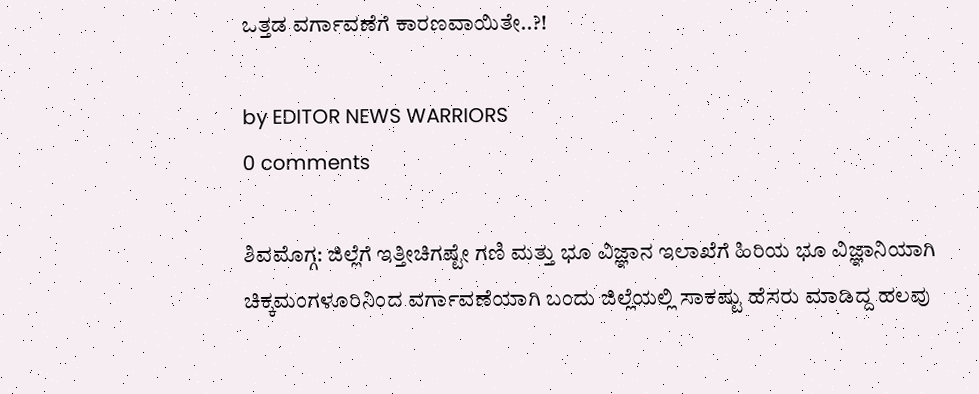ಒತ್ತಡ ವರ್ಗಾವಣೆಗೆ ಕಾರಣವಾಯಿತೇ..?!

by EDITOR NEWS WARRIORS
0 comments

ಶಿವಮೊಗ್ಗ: ಜಿಲ್ಲೆಗೆ ಇತ್ತೀಚಿಗಷ್ಟೇ ಗಣಿ ಮತ್ತು ಭೂ ವಿಜ್ಞಾನ ಇಲಾಖೆಗೆ ಹಿರಿಯ ಭೂ ವಿಜ್ಞಾನಿಯಾಗಿ ಚಿಕ್ಕಮಂಗಳೂರಿನಿಂದ ವರ್ಗಾವಣೆಯಾಗಿ ಬಂದು ಜಿಲ್ಲೆಯಲ್ಲಿ ಸಾಕಷ್ಟು ಹೆಸರು ಮಾಡಿದ್ದ ಹಲವು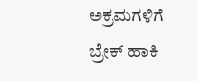ಅಕ್ರಮಗಳಿಗೆ ಬ್ರೇಕ್ ಹಾಕಿ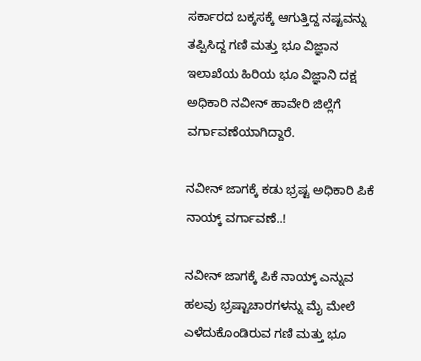ಸರ್ಕಾರದ ಬಕ್ಕಸಕ್ಕೆ ಆಗುತ್ತಿದ್ದ ನಷ್ಟವನ್ನು ತಪ್ಪಿಸಿದ್ದ ಗಣಿ ಮತ್ತು ಭೂ ವಿಜ್ಞಾನ ಇಲಾಖೆಯ ಹಿರಿಯ ಭೂ ವಿಜ್ಞಾನಿ ದಕ್ಷ ಅಧಿಕಾರಿ ನವೀನ್ ಹಾವೇರಿ ಜಿಲ್ಲೆಗೆ ವರ್ಗಾವಣೆಯಾಗಿದ್ದಾರೆ.

ನವೀನ್ ಜಾಗಕ್ಕೆ ಕಡು ಭ್ರಷ್ಟ ಅಧಿಕಾರಿ ಪಿಕೆ ನಾಯ್ಕ್ ವರ್ಗಾವಣೆ..!

ನವೀನ್ ಜಾಗಕ್ಕೆ ಪಿಕೆ ನಾಯ್ಕ್ ಎನ್ನುವ ಹಲವು ಭ್ರಷ್ಟಾಚಾರಗಳನ್ನು ಮೈ ಮೇಲೆ ಎಳೆದುಕೊಂಡಿರುವ ಗಣಿ ಮತ್ತು ಭೂ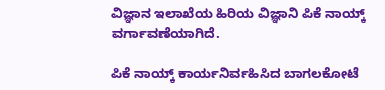ವಿಜ್ಞಾನ ಇಲಾಖೆಯ ಹಿರಿಯ ವಿಜ್ಞಾನಿ ಪಿಕೆ ನಾಯ್ಕ್ ವರ್ಗಾವಣೆಯಾಗಿದೆ.

ಪಿಕೆ ನಾಯ್ಕ್ ಕಾರ್ಯನಿರ್ವಹಿಸಿದ ಬಾಗಲಕೋಟೆ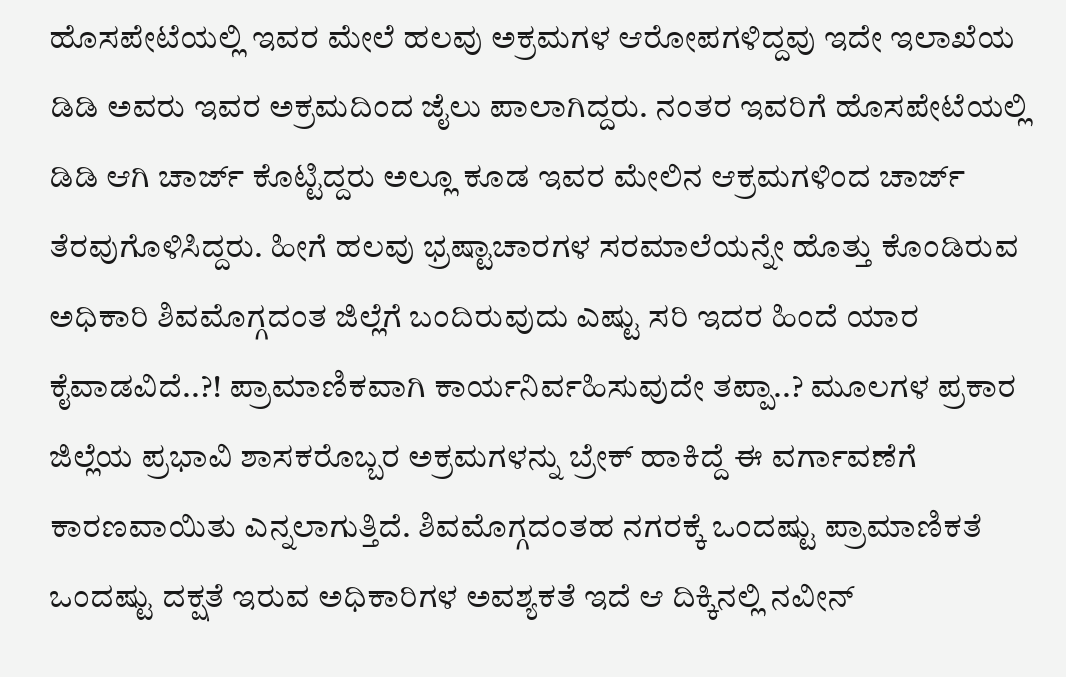ಹೊಸಪೇಟೆಯಲ್ಲಿ ಇವರ ಮೇಲೆ ಹಲವು ಅಕ್ರಮಗಳ ಆರೋಪಗಳಿದ್ದವು ಇದೇ ಇಲಾಖೆಯ ಡಿಡಿ ಅವರು ಇವರ ಅಕ್ರಮದಿಂದ ಜೈಲು ಪಾಲಾಗಿದ್ದರು. ನಂತರ ಇವರಿಗೆ ಹೊಸಪೇಟೆಯಲ್ಲಿ ಡಿಡಿ ಆಗಿ ಚಾರ್ಜ್ ಕೊಟ್ಟಿದ್ದರು ಅಲ್ಲೂ ಕೂಡ ಇವರ ಮೇಲಿನ ಆಕ್ರಮಗಳಿಂದ ಚಾರ್ಜ್ ತೆರವುಗೊಳಿಸಿದ್ದರು. ಹೀಗೆ ಹಲವು ಭ್ರಷ್ಟಾಚಾರಗಳ ಸರಮಾಲೆಯನ್ನೇ ಹೊತ್ತು ಕೊಂಡಿರುವ ಅಧಿಕಾರಿ ಶಿವಮೊಗ್ಗದಂತ ಜಿಲ್ಲೆಗೆ ಬಂದಿರುವುದು ಎಷ್ಟು ಸರಿ ಇದರ ಹಿಂದೆ ಯಾರ ಕೈವಾಡವಿದೆ..?! ಪ್ರಾಮಾಣಿಕವಾಗಿ ಕಾರ್ಯನಿರ್ವಹಿಸುವುದೇ ತಪ್ಪಾ..? ಮೂಲಗಳ ಪ್ರಕಾರ ಜಿಲ್ಲೆಯ ಪ್ರಭಾವಿ ಶಾಸಕರೊಬ್ಬರ ಅಕ್ರಮಗಳನ್ನು ಬ್ರೇಕ್ ಹಾಕಿದ್ದೆ ಈ ವರ್ಗಾವಣೆಗೆ ಕಾರಣವಾಯಿತು ಎನ್ನಲಾಗುತ್ತಿದೆ. ಶಿವಮೊಗ್ಗದಂತಹ ನಗರಕ್ಕೆ ಒಂದಷ್ಟು ಪ್ರಾಮಾಣಿಕತೆ ಒಂದಷ್ಟು ದಕ್ಷತೆ ಇರುವ ಅಧಿಕಾರಿಗಳ ಅವಶ್ಯಕತೆ ಇದೆ ಆ ದಿಕ್ಕಿನಲ್ಲಿ ನವೀನ್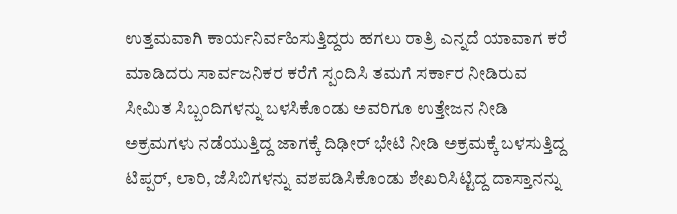ಉತ್ತಮವಾಗಿ ಕಾರ್ಯನಿರ್ವಹಿಸುತ್ತಿದ್ದರು ಹಗಲು ರಾತ್ರಿ ಎನ್ನದೆ ಯಾವಾಗ ಕರೆ ಮಾಡಿದರು ಸಾರ್ವಜನಿಕರ ಕರೆಗೆ ಸ್ಪಂದಿಸಿ ತಮಗೆ ಸರ್ಕಾರ ನೀಡಿರುವ ಸೀಮಿತ ಸಿಬ್ಬಂದಿಗಳನ್ನು ಬಳಸಿಕೊಂಡು ಅವರಿಗೂ ಉತ್ತೇಜನ ನೀಡಿ ಅಕ್ರಮಗಳು ನಡೆಯುತ್ತಿದ್ದ ಜಾಗಕ್ಕೆ ದಿಢೀರ್ ಭೇಟಿ ನೀಡಿ ಅಕ್ರಮಕ್ಕೆ ಬಳಸುತ್ತಿದ್ದ ಟಿಪ್ಪರ್, ಲಾರಿ, ಜೆಸಿಬಿಗಳನ್ನು ವಶಪಡಿಸಿಕೊಂಡು ಶೇಖರಿಸಿಟ್ಟಿದ್ದ ದಾಸ್ತಾನನ್ನು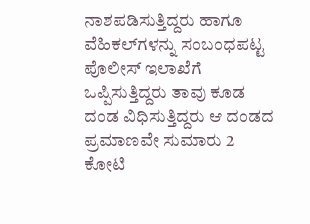ನಾಶಪಡಿಸುತ್ತಿದ್ದರು ಹಾಗೂ ವೆಹಿಕಲ್‌ಗಳನ್ನು ಸಂಬಂಧಪಟ್ಟ ಪೊಲೀಸ್ ಇಲಾಖೆಗೆ ಒಪ್ಪಿಸುತ್ತಿದ್ದರು ತಾವು ಕೂಡ ದಂಡ ವಿಧಿಸುತ್ತಿದ್ದರು ಆ ದಂಡದ ಪ್ರಮಾಣವೇ ಸುಮಾರು 2 ಕೋಟಿ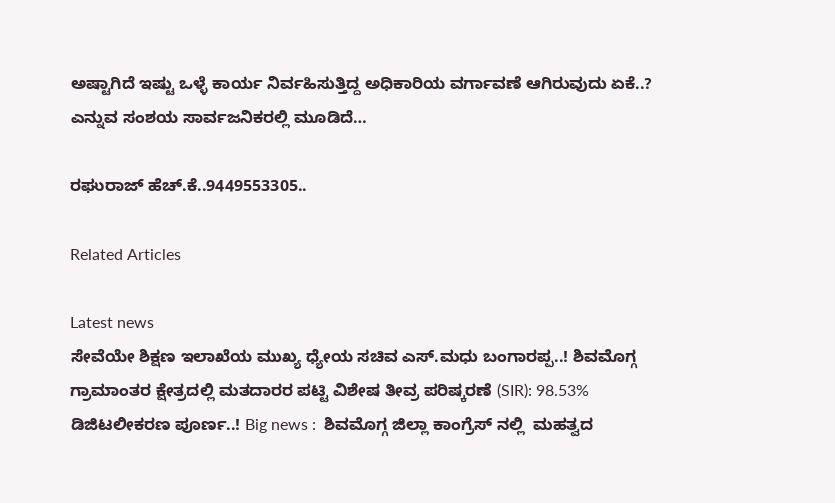ಅಷ್ಟಾಗಿದೆ ಇಷ್ಟು ಒಳ್ಳೆ ಕಾರ್ಯ ನಿರ್ವಹಿಸುತ್ತಿದ್ದ ಅಧಿಕಾರಿಯ ವರ್ಗಾವಣೆ ಆಗಿರುವುದು ಏಕೆ..? ಎನ್ನುವ ಸಂಶಯ ಸಾರ್ವಜನಿಕರಲ್ಲಿ ಮೂಡಿದೆ…

ರಘುರಾಜ್ ಹೆಚ್.ಕೆ..9449553305..

Related Articles

Latest news
ಸೇವೆಯೇ ಶಿಕ್ಷಣ ಇಲಾಖೆಯ ಮುಖ್ಯ ಧ್ಯೇಯ ಸಚಿವ ಎಸ್.ಮಧು ಬಂಗಾರಪ್ಪ..! ಶಿವಮೊಗ್ಗ ಗ್ರಾಮಾಂತರ ಕ್ಷೇತ್ರದಲ್ಲಿ ಮತದಾರರ ಪಟ್ಟಿ ವಿಶೇಷ ತೀವ್ರ ಪರಿಷ್ಕರಣೆ (SIR): 98.53% ಡಿಜಿಟಲೀಕರಣ ಪೂರ್ಣ..! Big news :  ಶಿವಮೊಗ್ಗ ಜಿಲ್ಲಾ ಕಾಂಗ್ರೆಸ್ ನಲ್ಲಿ  ಮಹತ್ವದ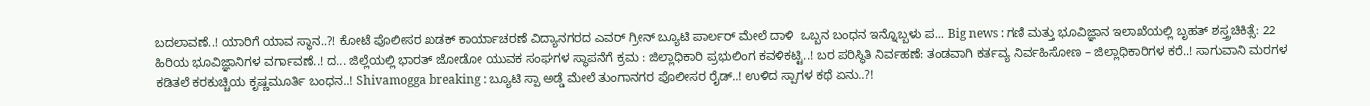ಬದಲಾವಣೆ..! ಯಾರಿಗೆ ಯಾವ ಸ್ಥಾನ..?! ಕೋಟೆ ಪೊಲೀಸರ ಖಡಕ್ ಕಾರ್ಯಾಚರಣೆ ವಿದ್ಯಾನಗರದ ಎವರ್ ಗ್ರೀನ್ ಬ್ಯೂಟಿ ಪಾರ್ಲರ್ ಮೇಲೆ ದಾಳಿ  ಒಬ್ಬನ ಬಂಧನ ಇನ್ನೊಬ್ಬಳು ಪ... Big news : ಗಣಿ ಮತ್ತು ಭೂವಿಜ್ಞಾನ ಇಲಾಖೆಯಲ್ಲಿ ಬೃಹತ್ ಶಸ್ತ್ರಚಿಕಿತ್ಸೆ: 22 ಹಿರಿಯ ಭೂವಿಜ್ಞಾನಿಗಳ ವರ್ಗಾವಣೆ..! ದ... ಜಿಲ್ಲೆಯಲ್ಲಿ ಭಾರತ್ ಜೋಡೋ ಯುವಕ ಸಂಘಗಳ ಸ್ಥಾಪನೆಗೆ ಕ್ರಮ : ಜಿಲ್ಲಾಧಿಕಾರಿ ಪ್ರಭುಲಿಂಗ ಕವಳಿಕಟ್ಟಿ..! ಬರ ಪರಿಸ್ಥಿತಿ ನಿರ್ವಹಣೆ: ತಂಡವಾಗಿ ಕರ್ತವ್ಯ ನಿರ್ವಹಿಸೋಣ – ಜಿಲ್ಲಾಧಿಕಾರಿಗಳ ಕರೆ..! ಸಾಗುವಾನಿ ಮರಗಳ ಕಡಿತಲೆ ಕರಕುಚ್ಚಿಯ ಕೃಷ್ಣಮೂರ್ತಿ ಬಂಧನ..! Shivamogga breaking : ಬ್ಯೂಟಿ ಸ್ಪಾ ಅಡ್ಡೆ ಮೇಲೆ ತುಂಗಾನಗರ ಪೊಲೀಸರ ರೈಡ್..! ಉಳಿದ ಸ್ಪಾಗಳ ಕಥೆ ಏನು..?!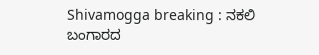Shivamogga breaking : ನಕಲಿ ಬಂಗಾರದ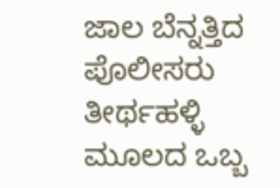ಜಾಲ ಬೆನ್ನತ್ತಿದ ಪೊಲೀಸರು ತೀರ್ಥಹಳ್ಳಿ ಮೂಲದ ಒಬ್ಬ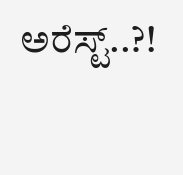ಅರೆಸ್ಟ್..?!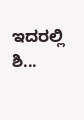ಇದರಲ್ಲಿ ಶಿ...